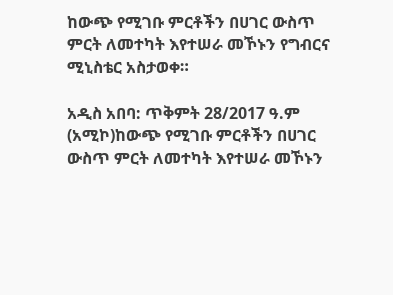ከውጭ የሚገቡ ምርቶችን በሀገር ውስጥ ምርት ለመተካት እየተሠራ መኾኑን የግብርና ሚኒስቴር አስታወቀ።

አዲስ አበባ: ጥቅምት 28/2017 ዓ.ም (አሚኮ)ከውጭ የሚገቡ ምርቶችን በሀገር ውስጥ ምርት ለመተካት እየተሠራ መኾኑን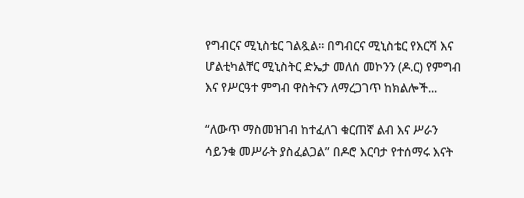የግብርና ሚኒስቴር ገልጿል። በግብርና ሚኒስቴር የእርሻ እና ሆልቲካልቸር ሚኒስትር ድኤታ መለሰ መኮንን (ዶ.ር) የምግብ እና የሥርዓተ ምግብ ዋስትናን ለማረጋገጥ ከክልሎች...

“ለውጥ ማስመዝገብ ከተፈለገ ቁርጠኛ ልብ እና ሥራን ሳይንቁ መሥራት ያስፈልጋል” በዶሮ እርባታ የተሰማሩ እናት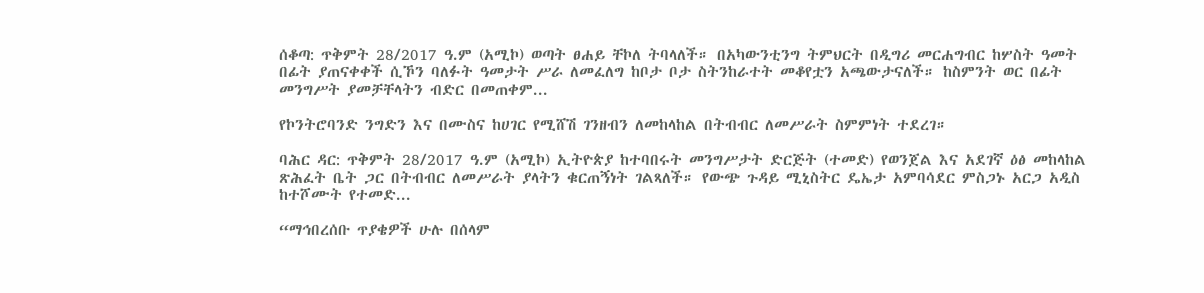ሰቆጣ: ጥቅምት 28/2017 ዓ.ም (አሚኮ) ወጣት ፀሐይ ቸኮለ ትባላለች። በአካውንቲንግ ትምህርት በዲግሪ መርሐግብር ከሦስት ዓመት በፊት ያጠናቀቀች ሲኾን ባለፉት ዓመታት ሥራ ለመፈለግ ከቦታ ቦታ ስትንከራተት መቆየቷን አጫውታናለች። ከስምንት ወር በፊት መንግሥት ያመቻቸላትን ብድር በመጠቀም...

የኮንትሮባንድ ንግድን እና በሙስና ከሀገር የሚሸሽ ገንዘብን ለመከላከል በትብብር ለመሥራት ስምምነት ተደረገ።

ባሕር ዳር: ጥቅምት 28/2017 ዓ.ም (አሚኮ) ኢትዮጵያ ከተባበሩት መንግሥታት ድርጅት (ተመድ) የወንጀል እና አደገኛ ዕፅ መከላከል ጽሕፈት ቤት ጋር በትብብር ለመሥራት ያላትን ቁርጠኝነት ገልጻለች። የውጭ ጉዳይ ሚኒስትር ዴኤታ አምባሳደር ምስጋኑ አርጋ አዲስ ከተሾሙት የተመድ...

“ማኅበረሰቡ ጥያቄዎች ሁሉ በሰላም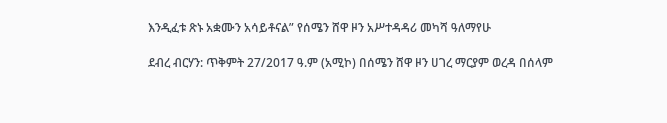እንዲፈቱ ጽኑ አቋሙን አሳይቶናል” የሰሜን ሸዋ ዞን አሥተዳዳሪ መካሻ ዓለማየሁ

ደብረ ብርሃን: ጥቅምት 27/2017 ዓ.ም (አሚኮ) በሰሜን ሸዋ ዞን ሀገረ ማርያም ወረዳ በሰላም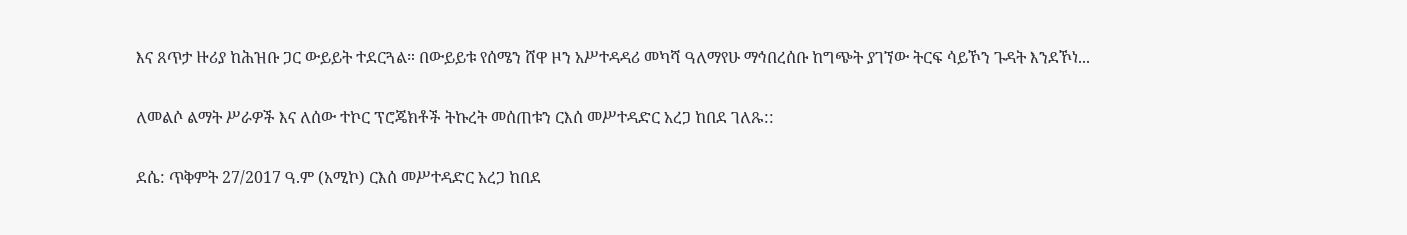እና ጸጥታ ዙሪያ ከሕዝቡ ጋር ውይይት ተደርጓል። በውይይቱ የሰሜን ሸዋ ዞን አሥተዳዳሪ መካሻ ዓለማየሁ ማኅበረሰቡ ከግጭት ያገኘው ትርፍ ሳይኾን ጉዳት እንደኾነ...

ለመልሶ ልማት ሥራዎች እና ለሰው ተኮር ፕሮጄክቶች ትኩረት መሰጠቱን ርእሰ መሥተዳድር አረጋ ከበደ ገለጹ::

ደሴ: ጥቅምት 27/2017 ዓ.ም (አሚኮ) ርእሰ መሥተዳድር አረጋ ከበደ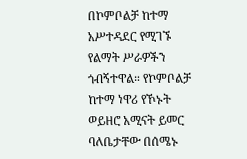በኮምቦልቻ ከተማ አሥተዳደር የሚገኙ የልማት ሥራዎችን ጎብኝተዋል። የኮምቦልቻ ከተማ ነዋሪ የኾኑት ወይዘሮ አሚናት ይመር ባለቤታቸው በሰሜኑ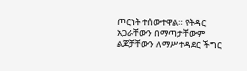ጦርነት ተሰውተዋል። የትዳር አጋራቸውን በማጣታቸውም ልጆቻቸውን ለማሥተዳደር ችግር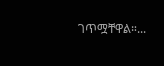ገጥሟቸዋል።...